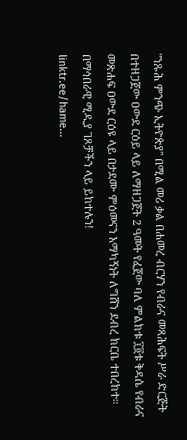"ንጹሕ ምንጭ ኢትዮጵያ" በሚል መሪ ቃል በሐመረ ብርሃን የብራና መጻሕፍት ሥራ ድርጅት በተዘጋጀው ዐውደ ርዕይ ላይ ለማዘጋጀት 2 ዓመት የፈጀው ባለ ምልክቱ ፲፬ቱ ቅዳሴ የብራና መጽሐፍ ዐውደ ርዕዩ ላይ በታደሙ ምዕመናን አማካኝነት ለግሸን ደብረ ከርቤ ተበረከተ።
በማኅበራዊ ሚዲያ ገጾቻችን ላይ ይከተሉን!
linktr.ee/hame...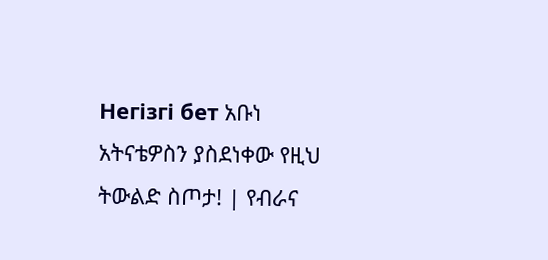Негізгі бет አቡነ አትናቴዎስን ያስደነቀው የዚህ ትውልድ ስጦታ! | የብራና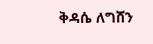ቅዳሴ ለግሸን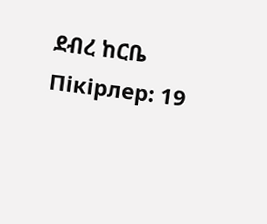ደብረ ከርቤ
Пікірлер: 19